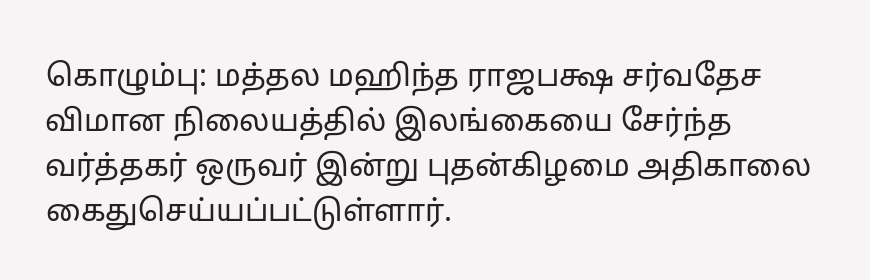கொழும்பு: மத்தல மஹிந்த ராஜபக்ஷ சர்வதேச விமான நிலையத்தில் இலங்கையை சேர்ந்த வர்த்தகர் ஒருவர் இன்று புதன்கிழமை அதிகாலை கைதுசெய்யப்பட்டுள்ளார்.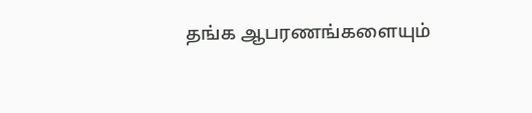தங்க ஆபரணங்களையும்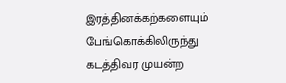இரத்தினக்கற்களையும் பேங்கொக்கிலிருந்து கடத்திவர முயன்ற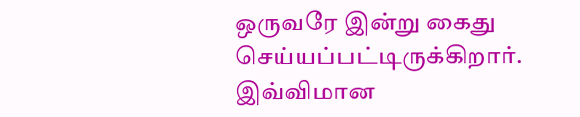ஒருவரே இன்று கைது செய்யப்பட்டிருக்கிறார்.
இவ்விமான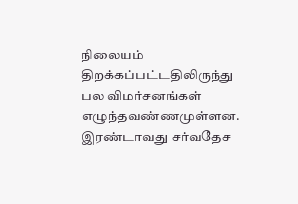நிலையம் திறக்கப்பட்டதிலிருந்து பல விமர்சனங்கள் எழுந்தவண்ணமுள்ளன. இரண்டாவது சர்வதேச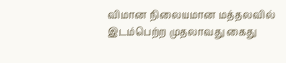விமான நிலையமான மத்தலவில் இடம்பெற்ற முதலாவது கைது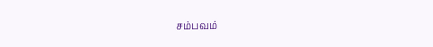சம்பவம்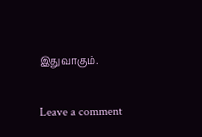இதுவாகும்.

Leave a comment